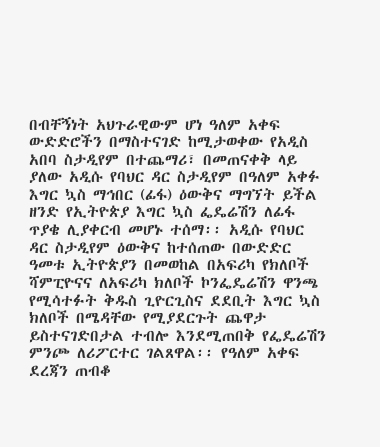በብቸኝነት አህጉራዊውም ሆነ ዓለም አቀፍ ውድድሮችን በማስተናገድ ከሚታወቀው የአዲስ አበባ ስታዲየም በተጨማሪ፣ በመጠናቀቅ ላይ ያለው አዲሱ የባህር ዳር ስታዲየም በዓለም አቀፉ እግር ኳስ ማኅበር (ፊፋ) ዕውቅና ማግኘት ይችል ዘንድ የኢትዮጵያ እግር ኳስ ፌዴሬሽን ለፊፋ ጥያቄ ሊያቀርብ መሆኑ ተሰማ፡፡ አዲሱ የባህር ዳር ስታዲየም ዕውቅና ከተሰጠው በውድድር ዓመቱ ኢትዮጵያን በመወከል በአፍሪካ የክለቦች ሻምፒዮናና ለአፍሪካ ክለቦች ኮንፌዴሬሽን ዋንጫ የሚሳተፉት ቅዱስ ጊዮርጊስና ደደቢት እግር ኳስ ክለቦች በሜዳቸው የሚያደርጉት ጨዋታ ይስተናገድበታል ተብሎ እንደሚጠበቅ የፌዴሬሽን ምንጮ ለሪፖርተር ገልጸዋል፡፡ የዓለም አቀፍ ደረጃን ጠብቆ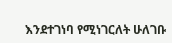እንደተገነባ የሚነገርለት ሁለገቡ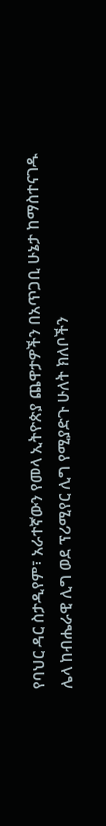የባህር ዳር ስታዲየም፣ አራተኛውን የመላ ኢትዮጵያ ጨዋታዎችን በአጥጋቢ ሁኔታ ከማስተናገዱ ሌላ ከብሔራዊ ሊግ ወደ ፕሪሚየር ሊግ የሚያድጉ ሁለት ክለቦችን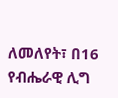ለመለየት፣ በ16 የብሔራዊ ሊግ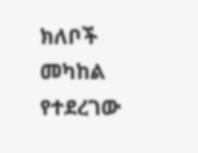ክለቦች መካከል የተደረገው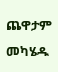ጨዋታም መካሄዱ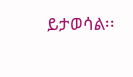ይታወሳል፡፡